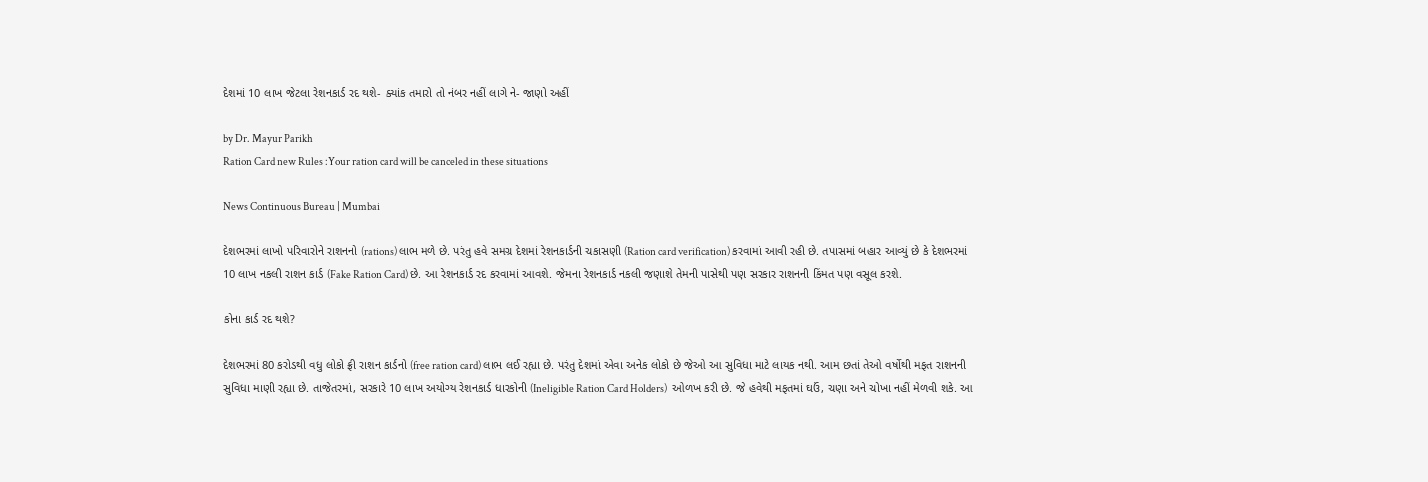દેશમાં 10 લાખ જેટલા રેશનકાર્ડ રદ થશે- ક્યાંક તમારો તો નંબર નહીં લાગે ને- જાણો અહીં

by Dr. Mayur Parikh
Ration Card new Rules :Your ration card will be canceled in these situations

News Continuous Bureau | Mumbai

દેશભરમાં લાખો પરિવારોને રાશનનો (rations) લાભ મળે છે. પરંતુ હવે સમગ્ર દેશમાં રેશનકાર્ડની ચકાસણી (Ration card verification) કરવામાં આવી રહી છે. તપાસમાં બહાર આવ્યું છે કે દેશભરમાં 10 લાખ નકલી રાશન કાર્ડ (Fake Ration Card) છે. આ રેશનકાર્ડ રદ કરવામાં આવશે. જેમના રેશનકાર્ડ નકલી જણાશે તેમની પાસેથી પણ સરકાર રાશનની કિંમત પણ વસૂલ કરશે.

કોના કાર્ડ રદ થશે?

દેશભરમાં 80 કરોડથી વધુ લોકો ફ્રી રાશન કાર્ડનો (free ration card) લાભ લઈ રહ્યા છે. પરંતુ દેશમાં એવા અનેક લોકો છે જેઓ આ સુવિધા માટે લાયક નથી. આમ છતાં તેઓ વર્ષોથી મફત રાશનની સુવિધા માણી રહ્યા છે. તાજેતરમાં, સરકારે 10 લાખ અયોગ્ય રેશનકાર્ડ ધારકોની (Ineligible Ration Card Holders)  ઓળખ કરી છે. જે હવેથી મફતમાં ઘઉં, ચણા અને ચોખા નહીં મેળવી શકે. આ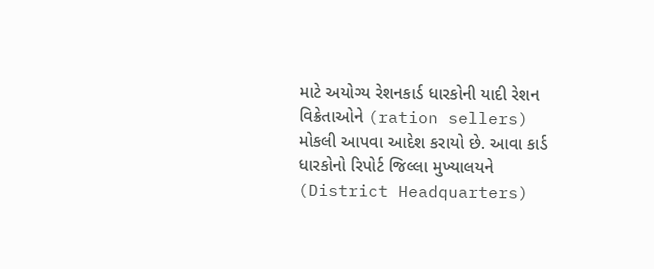માટે અયોગ્ય રેશનકાર્ડ ધારકોની યાદી રેશન વિક્રેતાઓને (ration sellers) મોકલી આપવા આદેશ કરાયો છે. આવા કાર્ડ ધારકોનો રિપોર્ટ જિલ્લા મુખ્યાલયને (District Headquarters)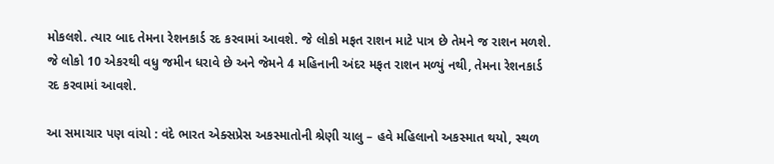મોકલશે. ત્યાર બાદ તેમના રેશનકાર્ડ રદ કરવામાં આવશે. જે લોકો મફત રાશન માટે પાત્ર છે તેમને જ રાશન મળશે. જે લોકો 10 એકરથી વધુ જમીન ધરાવે છે અને જેમને 4 મહિનાની અંદર મફત રાશન મળ્યું નથી, તેમના રેશનકાર્ડ રદ કરવામાં આવશે.

આ સમાચાર પણ વાંચો : વંદે ભારત એક્સપ્રેસ અકસ્માતોની શ્રેણી ચાલુ – હવે મહિલાનો અકસ્માત થયો, સ્થળ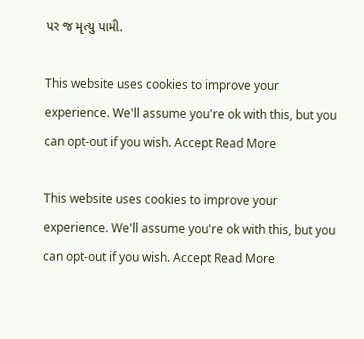પર જ મૃત્યુ પામી.

This website uses cookies to improve your experience. We'll assume you're ok with this, but you can opt-out if you wish. Accept Read More

This website uses cookies to improve your experience. We'll assume you're ok with this, but you can opt-out if you wish. Accept Read More